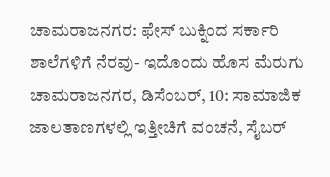ಚಾಮರಾಜನಗರ: ಫೇಸ್ ಬುಕ್ನಿಂದ ಸರ್ಕಾರಿ ಶಾಲೆಗಳಿಗೆ ನೆರವು- ಇದೊಂದು ಹೊಸ ಮೆರುಗು
ಚಾಮರಾಜನಗರ, ಡಿಸೆಂಬರ್, 10: ಸಾಮಾಜಿಕ ಜಾಲತಾಣಗಳಲ್ಲಿ ಇತ್ತೀಚಿಗೆ ವಂಚನೆ, ಸೈಬರ್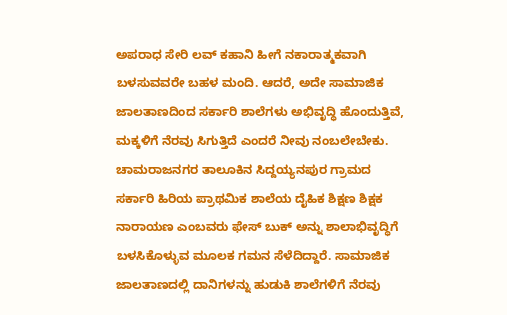ಅಪರಾಧ ಸೇರಿ ಲವ್ ಕಹಾನಿ ಹೀಗೆ ನಕಾರಾತ್ಮಕವಾಗಿ ಬಳಸುವವರೇ ಬಹಳ ಮಂದಿ. ಆದರೆ, ಅದೇ ಸಾಮಾಜಿಕ ಜಾಲತಾಣದಿಂದ ಸರ್ಕಾರಿ ಶಾಲೆಗಳು ಅಭಿವೃದ್ಧಿ ಹೊಂದುತ್ತಿವೆ, ಮಕ್ಕಳಿಗೆ ನೆರವು ಸಿಗುತ್ತಿದೆ ಎಂದರೆ ನೀವು ನಂಬಲೇಬೇಕು.
ಚಾಮರಾಜನಗರ ತಾಲೂಕಿನ ಸಿದ್ದಯ್ಯನಪುರ ಗ್ರಾಮದ ಸರ್ಕಾರಿ ಹಿರಿಯ ಪ್ರಾಥಮಿಕ ಶಾಲೆಯ ದೈಹಿಕ ಶಿಕ್ಷಣ ಶಿಕ್ಷಕ ನಾರಾಯಣ ಎಂಬವರು ಫೇಸ್ ಬುಕ್ ಅನ್ನು ಶಾಲಾಭಿವೃದ್ಧಿಗೆ ಬಳಸಿಕೊಳ್ಳುವ ಮೂಲಕ ಗಮನ ಸೆಳೆದಿದ್ದಾರೆ. ಸಾಮಾಜಿಕ ಜಾಲತಾಣದಲ್ಲಿ ದಾನಿಗಳನ್ನು ಹುಡುಕಿ ಶಾಲೆಗಳಿಗೆ ನೆರವು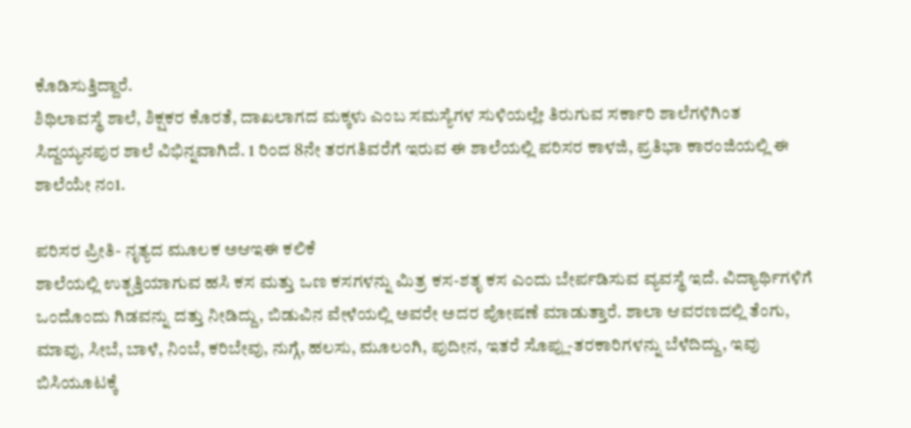ಕೊಡಿಸುತ್ತಿದ್ದಾರೆ.
ಶಿಥಿಲಾವಸ್ಥೆ ಶಾಲೆ, ಶಿಕ್ಷಕರ ಕೊರತೆ, ದಾಖಲಾಗದ ಮಕ್ಕಳು ಎಂಬ ಸಮಸ್ಯೆಗಳ ಸುಳಿಯಲ್ಲೇ ತಿರುಗುವ ಸರ್ಕಾರಿ ಶಾಲೆಗಳಿಗಿಂತ ಸಿದ್ದಯ್ಯನಪುರ ಶಾಲೆ ವಿಭಿನ್ನವಾಗಿದೆ. 1 ರಿಂದ 8ನೇ ತರಗತಿವರೆಗೆ ಇರುವ ಈ ಶಾಲೆಯಲ್ಲಿ ಪರಿಸರ ಕಾಳಜಿ, ಪ್ರತಿಭಾ ಕಾರಂಜಿಯಲ್ಲಿ ಈ ಶಾಲೆಯೇ ನಂ1.

ಪರಿಸರ ಪ್ರೀತಿ- ನೃತ್ಯದ ಮೂಲಕ ಅಆಇಈ ಕಲಿಕೆ
ಶಾಲೆಯಲ್ಲಿ ಉತ್ಪತ್ತಿಯಾಗುವ ಹಸಿ ಕಸ ಮತ್ತು ಒಣ ಕಸಗಳನ್ನು ಮಿತ್ರ ಕಸ-ಶತೃ ಕಸ ಎಂದು ಬೇರ್ಪಡಿಸುವ ವ್ಯವಸ್ಥೆ ಇದೆ. ವಿದ್ಯಾರ್ಥಿಗಳಿಗೆ ಒಂದೊಂದು ಗಿಡವನ್ನು ದತ್ತು ನೀಡಿದ್ದು, ಬಿಡುವಿನ ವೇಳೆಯಲ್ಲಿ ಅವರೇ ಅದರ ಪೋಷಣೆ ಮಾಡುತ್ತಾರೆ. ಶಾಲಾ ಆವರಣದಲ್ಲಿ ತೆಂಗು, ಮಾವು, ಸೀಬೆ, ಬಾಳೆ, ನಿಂಬೆ, ಕರಿಬೇವು, ನುಗ್ಗೆ, ಹಲಸು, ಮೂಲಂಗಿ, ಪುದೀನ, ಇತರೆ ಸೊಪ್ಲು-ತರಕಾರಿಗಳನ್ನು ಬೆಳೆದಿದ್ದು, ಇವು ಬಿಸಿಯೂಟಕ್ಕೆ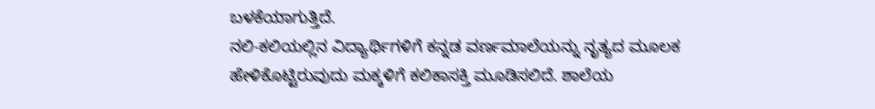ಬಳಕೆಯಾಗುತ್ತಿದೆ.
ನಲಿ-ಕಲಿಯಲ್ಲಿನ ವಿದ್ಯಾರ್ಥಿಗಳಿಗೆ ಕನ್ನಡ ವರ್ಣಮಾಲೆಯನ್ನು ನೃತ್ಯದ ಮೂಲಕ ಹೇಳಿಕೊಟ್ಟಿರುವುದು ಮಕ್ಕಳಿಗೆ ಕಲಿಕಾಸಕ್ತಿ ಮೂಡಿಸಲಿದೆ. ಶಾಲೆಯ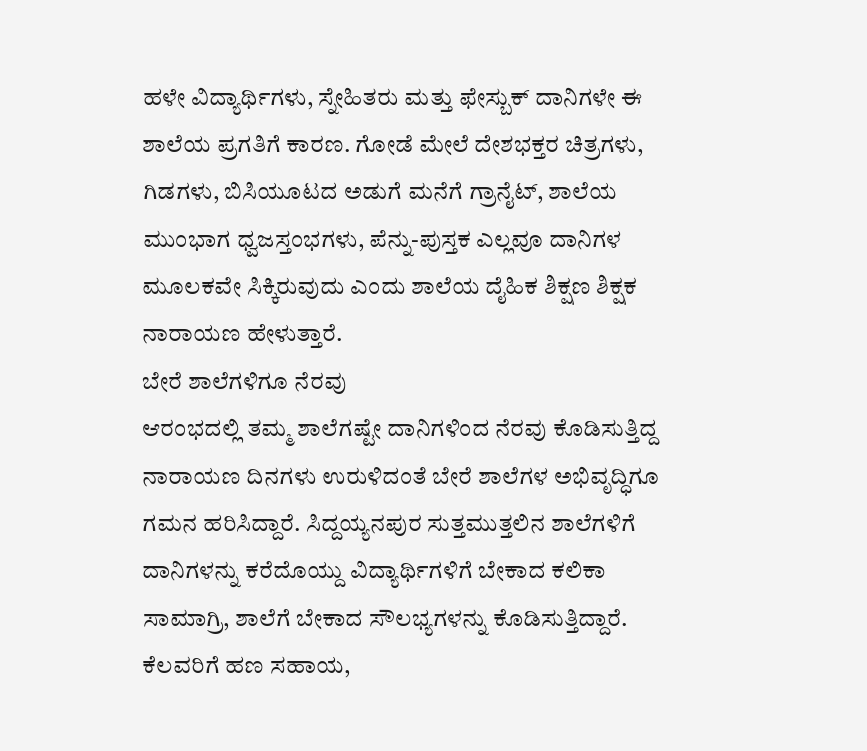ಹಳೇ ವಿದ್ಯಾರ್ಥಿಗಳು, ಸ್ನೇಹಿತರು ಮತ್ತು ಫೇಸ್ಬುಕ್ ದಾನಿಗಳೇ ಈ ಶಾಲೆಯ ಪ್ರಗತಿಗೆ ಕಾರಣ. ಗೋಡೆ ಮೇಲೆ ದೇಶಭಕ್ತರ ಚಿತ್ರಗಳು, ಗಿಡಗಳು, ಬಿಸಿಯೂಟದ ಅಡುಗೆ ಮನೆಗೆ ಗ್ರಾನೈಟ್, ಶಾಲೆಯ ಮುಂಭಾಗ ಧ್ವಜಸ್ತಂಭಗಳು, ಪೆನ್ನು-ಪುಸ್ತಕ ಎಲ್ಲವೂ ದಾನಿಗಳ ಮೂಲಕವೇ ಸಿಕ್ಕಿರುವುದು ಎಂದು ಶಾಲೆಯ ದೈಹಿಕ ಶಿಕ್ಷಣ ಶಿಕ್ಷಕ ನಾರಾಯಣ ಹೇಳುತ್ತಾರೆ.
ಬೇರೆ ಶಾಲೆಗಳಿಗೂ ನೆರವು
ಆರಂಭದಲ್ಲಿ ತಮ್ಮ ಶಾಲೆಗಷ್ಟೇ ದಾನಿಗಳಿಂದ ನೆರವು ಕೊಡಿಸುತ್ತಿದ್ದ ನಾರಾಯಣ ದಿನಗಳು ಉರುಳಿದಂತೆ ಬೇರೆ ಶಾಲೆಗಳ ಅಭಿವೃದ್ಧಿಗೂ ಗಮನ ಹರಿಸಿದ್ದಾರೆ. ಸಿದ್ದಯ್ಯನಪುರ ಸುತ್ತಮುತ್ತಲಿನ ಶಾಲೆಗಳಿಗೆ ದಾನಿಗಳನ್ನು ಕರೆದೊಯ್ದು ವಿದ್ಯಾರ್ಥಿಗಳಿಗೆ ಬೇಕಾದ ಕಲಿಕಾ ಸಾಮಾಗ್ರಿ, ಶಾಲೆಗೆ ಬೇಕಾದ ಸೌಲಭ್ಯಗಳನ್ನು ಕೊಡಿಸುತ್ತಿದ್ದಾರೆ. ಕೆಲವರಿಗೆ ಹಣ ಸಹಾಯ,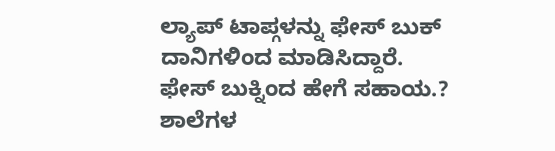ಲ್ಯಾಪ್ ಟಾಪ್ಗಳನ್ನು ಫೇಸ್ ಬುಕ್ ದಾನಿಗಳಿಂದ ಮಾಡಿಸಿದ್ದಾರೆ.
ಫೇಸ್ ಬುಕ್ನಿಂದ ಹೇಗೆ ಸಹಾಯ.?
ಶಾಲೆಗಳ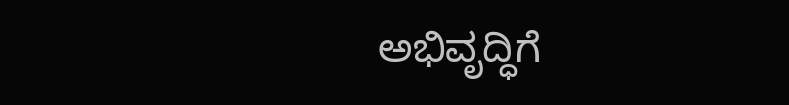ಅಭಿವೃದ್ಧಿಗೆ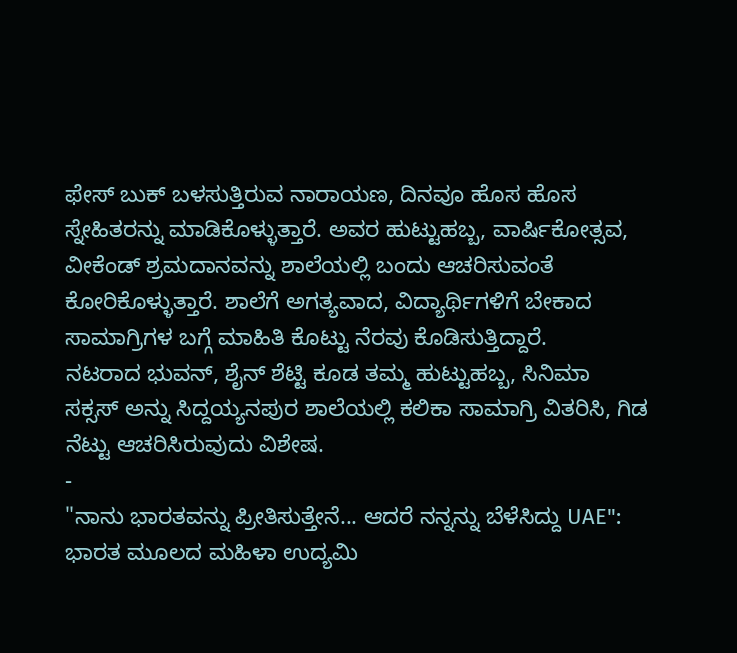ಫೇಸ್ ಬುಕ್ ಬಳಸುತ್ತಿರುವ ನಾರಾಯಣ, ದಿನವೂ ಹೊಸ ಹೊಸ ಸ್ನೇಹಿತರನ್ನು ಮಾಡಿಕೊಳ್ಳುತ್ತಾರೆ. ಅವರ ಹುಟ್ಟುಹಬ್ಬ, ವಾರ್ಷಿಕೋತ್ಸವ, ವೀಕೆಂಡ್ ಶ್ರಮದಾನವನ್ನು ಶಾಲೆಯಲ್ಲಿ ಬಂದು ಆಚರಿಸುವಂತೆ ಕೋರಿಕೊಳ್ಳುತ್ತಾರೆ. ಶಾಲೆಗೆ ಅಗತ್ಯವಾದ, ವಿದ್ಯಾರ್ಥಿಗಳಿಗೆ ಬೇಕಾದ ಸಾಮಾಗ್ರಿಗಳ ಬಗ್ಗೆ ಮಾಹಿತಿ ಕೊಟ್ಟು ನೆರವು ಕೊಡಿಸುತ್ತಿದ್ದಾರೆ.
ನಟರಾದ ಭುವನ್, ಶೈನ್ ಶೆಟ್ಟಿ ಕೂಡ ತಮ್ಮ ಹುಟ್ಟುಹಬ್ಬ, ಸಿನಿಮಾ ಸಕ್ಸಸ್ ಅನ್ನು ಸಿದ್ದಯ್ಯನಪುರ ಶಾಲೆಯಲ್ಲಿ ಕಲಿಕಾ ಸಾಮಾಗ್ರಿ ವಿತರಿಸಿ, ಗಿಡ ನೆಟ್ಟು ಆಚರಿಸಿರುವುದು ವಿಶೇಷ.
-
"ನಾನು ಭಾರತವನ್ನು ಪ್ರೀತಿಸುತ್ತೇನೆ... ಆದರೆ ನನ್ನನ್ನು ಬೆಳೆಸಿದ್ದು UAE": ಭಾರತ ಮೂಲದ ಮಹಿಳಾ ಉದ್ಯಮಿ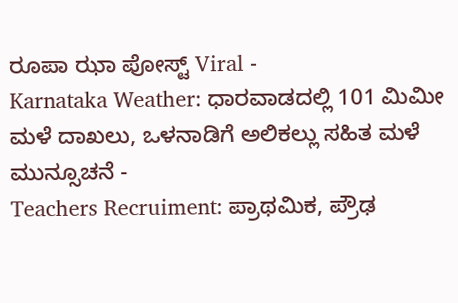ರೂಪಾ ಝಾ ಪೋಸ್ಟ್ Viral -
Karnataka Weather: ಧಾರವಾಡದಲ್ಲಿ 101 ಮಿಮೀ ಮಳೆ ದಾಖಲು, ಒಳನಾಡಿಗೆ ಅಲಿಕಲ್ಲು ಸಹಿತ ಮಳೆ ಮುನ್ಸೂಚನೆ -
Teachers Recruiment: ಪ್ರಾಥಮಿಕ, ಪ್ರೌಢ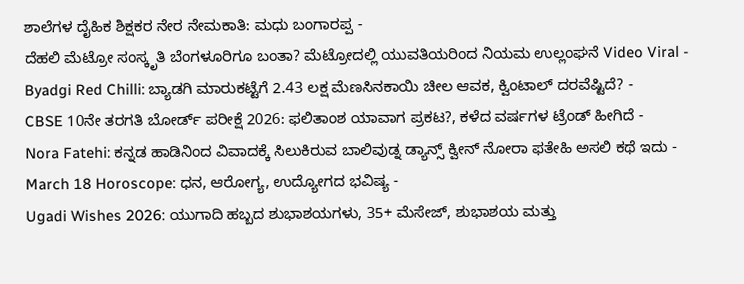ಶಾಲೆಗಳ ದೈಹಿಕ ಶಿಕ್ಷಕರ ನೇರ ನೇಮಕಾತಿ: ಮಧು ಬಂಗಾರಪ್ಪ -
ದೆಹಲಿ ಮೆಟ್ರೋ ಸಂಸ್ಕೃತಿ ಬೆಂಗಳೂರಿಗೂ ಬಂತಾ? ಮೆಟ್ರೋದಲ್ಲಿ ಯುವತಿಯರಿಂದ ನಿಯಮ ಉಲ್ಲಂಘನೆ Video Viral -
Byadgi Red Chilli: ಬ್ಯಾಡಗಿ ಮಾರುಕಟ್ಟೆಗೆ 2.43 ಲಕ್ಷ ಮೆಣಸಿನಕಾಯಿ ಚೀಲ ಆವಕ, ಕ್ವಿಂಟಾಲ್ ದರವೆಷ್ಟಿದೆ? -
CBSE 10ನೇ ತರಗತಿ ಬೋರ್ಡ್ ಪರೀಕ್ಷೆ 2026: ಫಲಿತಾಂಶ ಯಾವಾಗ ಪ್ರಕಟ?, ಕಳೆದ ವರ್ಷಗಳ ಟ್ರೆಂಡ್ ಹೀಗಿದೆ -
Nora Fatehi: ಕನ್ನಡ ಹಾಡಿನಿಂದ ವಿವಾದಕ್ಕೆ ಸಿಲುಕಿರುವ ಬಾಲಿವುಡ್ನ ಡ್ಯಾನ್ಸ್ ಕ್ವೀನ್ ನೋರಾ ಫತೇಹಿ ಅಸಲಿ ಕಥೆ ಇದು -
March 18 Horoscope: ಧನ, ಆರೋಗ್ಯ, ಉದ್ಯೋಗದ ಭವಿಷ್ಯ -
Ugadi Wishes 2026: ಯುಗಾದಿ ಹಬ್ಬದ ಶುಭಾಶಯಗಳು, 35+ ಮೆಸೇಜ್, ಶುಭಾಶಯ ಮತ್ತು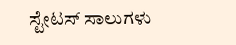ಸ್ಟೇಟಸ್ ಸಾಲುಗಳು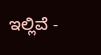ಇಲ್ಲಿವೆ -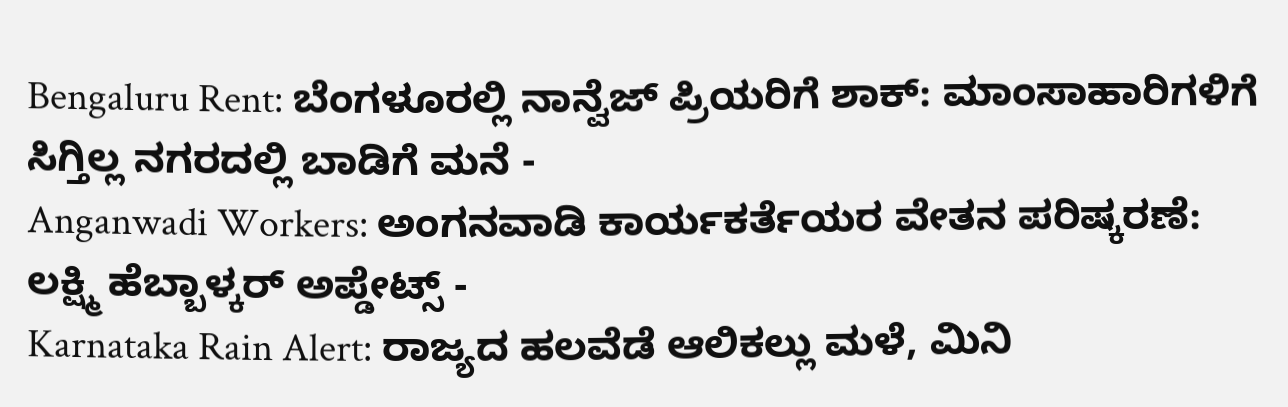Bengaluru Rent: ಬೆಂಗಳೂರಲ್ಲಿ ನಾನ್ವೆಜ್ ಪ್ರಿಯರಿಗೆ ಶಾಕ್: ಮಾಂಸಾಹಾರಿಗಳಿಗೆ ಸಿಗ್ತಿಲ್ಲ ನಗರದಲ್ಲಿ ಬಾಡಿಗೆ ಮನೆ -
Anganwadi Workers: ಅಂಗನವಾಡಿ ಕಾರ್ಯಕರ್ತೆಯರ ವೇತನ ಪರಿಷ್ಕರಣೆ: ಲಕ್ಷ್ಮಿ ಹೆಬ್ಬಾಳ್ಕರ್ ಅಪ್ಡೇಟ್ಸ್ -
Karnataka Rain Alert: ರಾಜ್ಯದ ಹಲವೆಡೆ ಆಲಿಕಲ್ಲು ಮಳೆ, ಮಿನಿ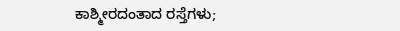ಕಾಶ್ಮೀರದಂತಾದ ರಸ್ತೆಗಳು;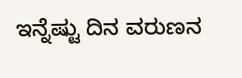ಇನ್ನೆಷ್ಟು ದಿನ ವರುಣನ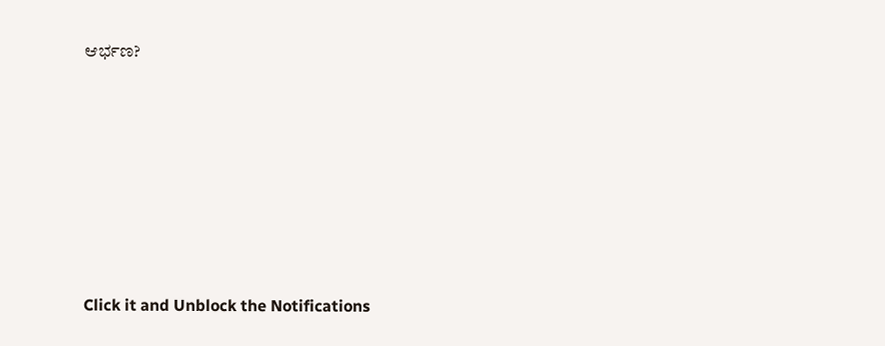ಆರ್ಭಣ?












Click it and Unblock the Notifications